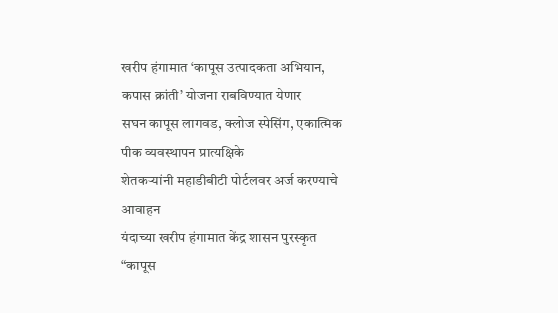खरीप हंगामात ‘कापूस उत्पादकता अभियान, कपास क्रांती’ योजना राबविण्यात येणार
सघन कापूस लागवड, क्लोज स्पेसिंग, एकात्मिक पीक व्यवस्थापन प्रात्यक्षिके
शेतकऱ्यांनी महाडीबीटी पोर्टलवर अर्ज करण्याचे आवाहन
यंदाच्या खरीप हंगामात केंद्र शासन पुरस्कृत “कापूस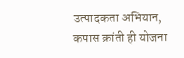उत्पादकता अभियान, कपास क्रांती ही योजना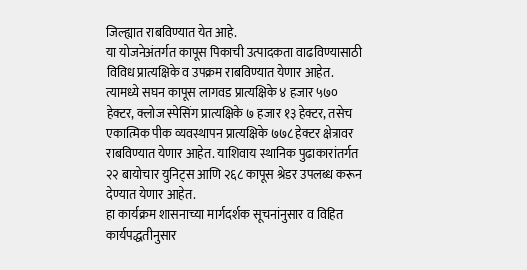जिल्ह्यात राबविण्यात येत आहे.
या योजनेअंतर्गत कापूस पिकाची उत्पादकता वाढविण्यासाठी विविध प्रात्यक्षिके व उपक्रम राबविण्यात येणार आहेत. त्यामध्ये सघन कापूस लागवड प्रात्यक्षिके ४ हजार ५७० हेक्टर, क्लोज स्पेसिंग प्रात्यक्षिके ७ हजार १३ हेक्टर, तसेच एकात्मिक पीक व्यवस्थापन प्रात्यक्षिके ७७८ हेक्टर क्षेत्रावर राबविण्यात येणार आहेत. याशिवाय स्थानिक पुढाकारांतर्गत २२ बायोचार युनिट्स आणि २६८ कापूस श्रेडर उपलब्ध करून देण्यात येणार आहेत.
हा कार्यक्रम शासनाच्या मार्गदर्शक सूचनांनुसार व विहित कार्यपद्धतीनुसार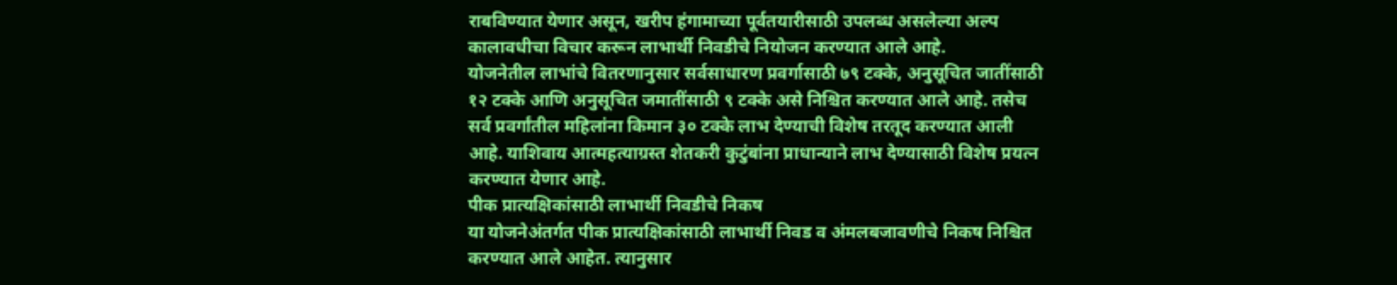राबविण्यात येणार असून, खरीप हंगामाच्या पूर्वतयारीसाठी उपलब्ध असलेल्या अल्प कालावधीचा विचार करून लाभार्थी निवडीचे नियोजन करण्यात आले आहे.
योजनेतील लाभांचे वितरणानुसार सर्वसाधारण प्रवर्गासाठी ७९ टक्के, अनुसूचित जातींसाठी १२ टक्के आणि अनुसूचित जमातींसाठी ९ टक्के असे निश्चित करण्यात आले आहे. तसेच सर्व प्रवर्गांतील महिलांना किमान ३० टक्के लाभ देण्याची विशेष तरतूद करण्यात आली आहे. याशिवाय आत्महत्याग्रस्त शेतकरी कुटुंबांना प्राधान्याने लाभ देण्यासाठी विशेष प्रयत्न करण्यात येणार आहे.
पीक प्रात्यक्षिकांसाठी लाभार्थी निवडीचे निकष
या योजनेअंतर्गत पीक प्रात्यक्षिकांसाठी लाभार्थी निवड व अंमलबजावणीचे निकष निश्चित करण्यात आले आहेत. त्यानुसार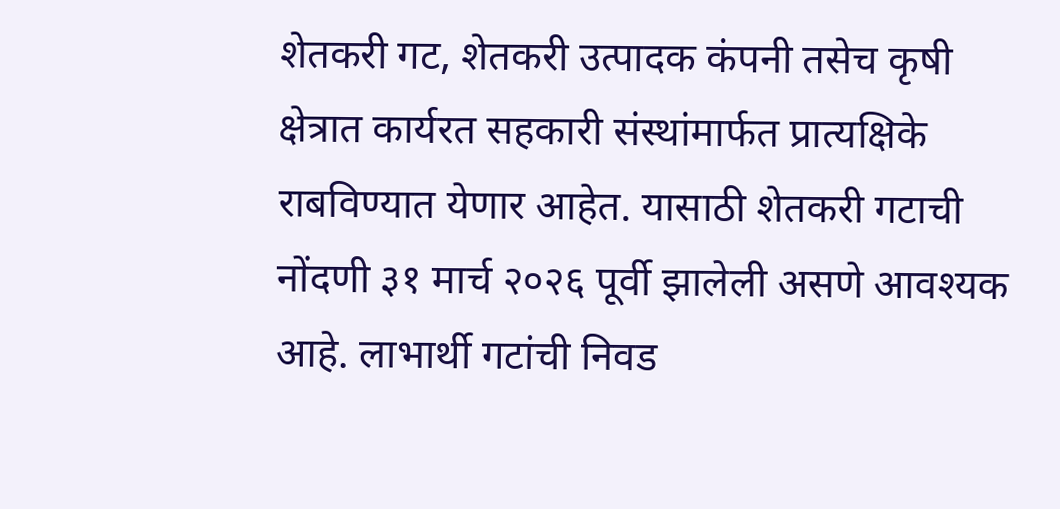शेतकरी गट, शेतकरी उत्पादक कंपनी तसेच कृषी क्षेत्रात कार्यरत सहकारी संस्थांमार्फत प्रात्यक्षिके राबविण्यात येणार आहेत. यासाठी शेतकरी गटाची नोंदणी ३१ मार्च २०२६ पूर्वी झालेली असणे आवश्यक आहे. लाभार्थी गटांची निवड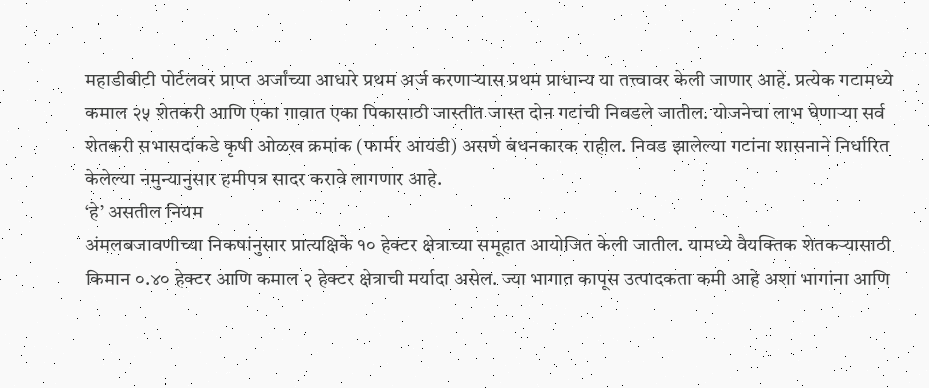महाडीबीटी पोर्टलवर प्राप्त अर्जांच्या आधारे प्रथम अर्ज करणाऱ्यास प्रथम प्राधान्य या तत्त्वावर केली जाणार आहे. प्रत्येक गटामध्ये कमाल २५ शेतकरी आणि एका गावात एका पिकासाठी जास्तीत जास्त दोन गटांची निवडले जातील. योजनेचा लाभ घेणाऱ्या सर्व शेतकरी सभासदांकडे कृषी ओळख क्रमांक (फार्मर आयडी) असणे बंधनकारक राहील. निवड झालेल्या गटांना शासनाने निर्धारित केलेल्या नमुन्यानुसार हमीपत्र सादर करावे लागणार आहे.
‘हे’ असतील नियम
अंमलबजावणीच्या निकषांनुसार प्रात्यक्षिके १० हेक्टर क्षेत्राच्या समूहात आयोजित केली जातील. यामध्ये वैयक्तिक शेतकऱ्यासाठी किमान ०.४० हेक्टर आणि कमाल २ हेक्टर क्षेत्राची मर्यादा असेल. ज्या भागात कापूस उत्पादकता कमी आहे अशा भागांना आणि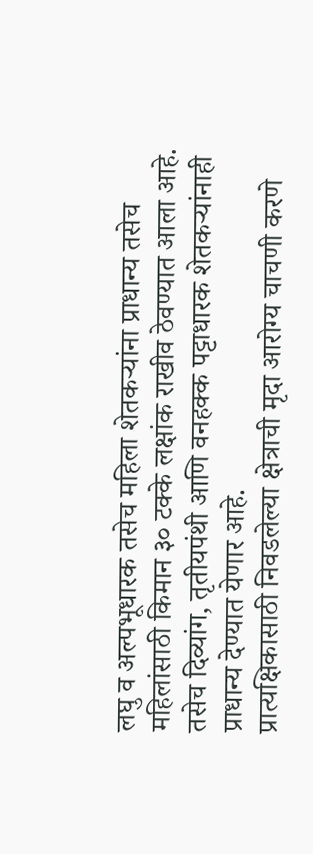लघु व अल्पभूधारक तसेच महिला शेतकऱ्यांना प्राधान्य तसेच महिलांसाठी किमान ३० टक्के लक्षांक राखीव ठेवण्यात आला आहे. तसेच दिव्यांग, तृतीयपंथी आणि वनहक्क पट्टाधारक शेतकऱ्यांनाही प्राधान्य देण्यात येणार आहे.
प्रात्यक्षिकासाठी निवडलेल्या क्षेत्राची मृदा आरोग्य चाचणी करणे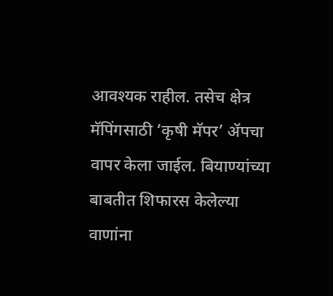आवश्यक राहील. तसेच क्षेत्र मॅपिंगसाठी ‘कृषी मॅपर’ ॲपचा वापर केला जाईल. बियाण्यांच्या बाबतीत शिफारस केलेल्या वाणांना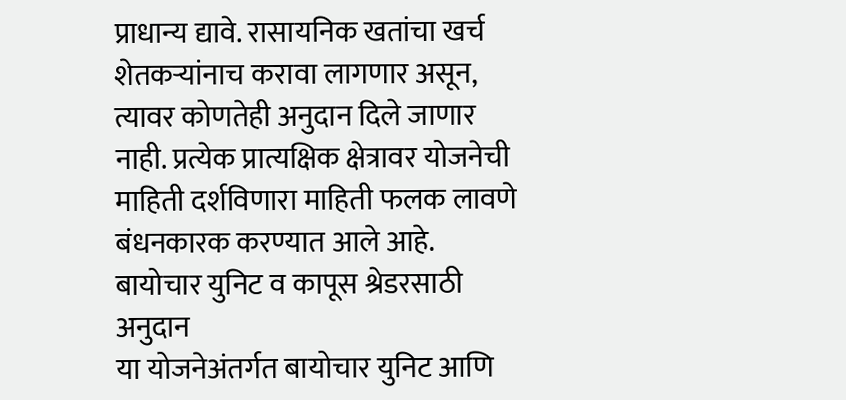प्राधान्य द्यावे. रासायनिक खतांचा खर्च शेतकऱ्यांनाच करावा लागणार असून, त्यावर कोणतेही अनुदान दिले जाणार नाही. प्रत्येक प्रात्यक्षिक क्षेत्रावर योजनेची माहिती दर्शविणारा माहिती फलक लावणे बंधनकारक करण्यात आले आहे.
बायोचार युनिट व कापूस श्रेडरसाठी अनुदान
या योजनेअंतर्गत बायोचार युनिट आणि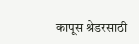कापूस श्रेडरसाठी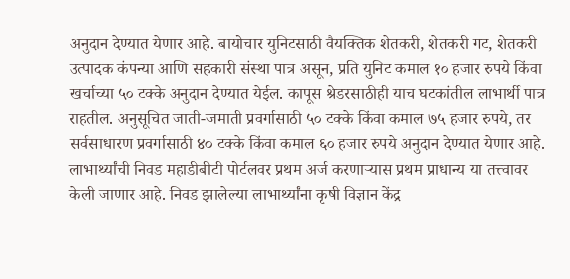अनुदान देण्यात येणार आहे. बायोचार युनिटसाठी वैयक्तिक शेतकरी, शेतकरी गट, शेतकरी उत्पादक कंपन्या आणि सहकारी संस्था पात्र असून, प्रति युनिट कमाल १० हजार रुपये किंवा खर्चाच्या ५० टक्के अनुदान देण्यात येईल. कापूस श्रेडरसाठीही याच घटकांतील लाभार्थी पात्र राहतील. अनुसूचित जाती-जमाती प्रवर्गासाठी ५० टक्के किंवा कमाल ७५ हजार रुपये, तर सर्वसाधारण प्रवर्गासाठी ४० टक्के किंवा कमाल ६० हजार रुपये अनुदान देण्यात येणार आहे.
लाभार्थ्यांची निवड महाडीबीटी पोर्टलवर प्रथम अर्ज करणाऱ्यास प्रथम प्राधान्य या तत्त्वावर केली जाणार आहे. निवड झालेल्या लाभार्थ्यांना कृषी विज्ञान केंद्र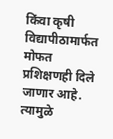किंवा कृषी विद्यापीठामार्फत मोफत प्रशिक्षणही दिले जाणार आहे.
त्यामुळे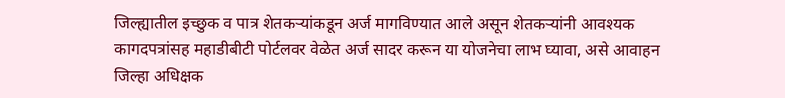जिल्ह्यातील इच्छुक व पात्र शेतकऱ्यांकडून अर्ज मागविण्यात आले असून शेतकऱ्यांनी आवश्यक कागदपत्रांसह महाडीबीटी पोर्टलवर वेळेत अर्ज सादर करून या योजनेचा लाभ घ्यावा, असे आवाहन जिल्हा अधिक्षक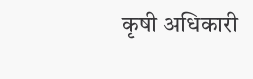कृषी अधिकारी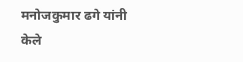मनोजकुमार ढगे यांनी केले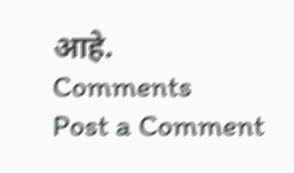आहे.
Comments
Post a Comment